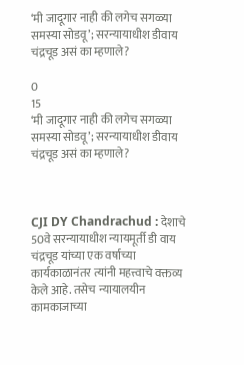‘मी जादूगार नाही की लगेच सगळ्या समस्या सोडवू’; सरन्यायाधीश डीवाय चंद्रचूड असं का म्हणाले?

0
15
‘मी जादूगार नाही की लगेच सगळ्या समस्या सोडवू’; सरन्यायाधीश डीवाय चंद्रचूड असं का म्हणाले?



CJI DY Chandrachud : देशाचे 50वे सरन्यायाधीश न्यायमूर्ती डी वाय चंद्रचूड यांच्या एक वर्षाच्या कार्यकाळानंतर त्यांनी महत्त्वाचे वक्तव्य केले आहे. तसेच न्यायालयीन कामकाजाच्या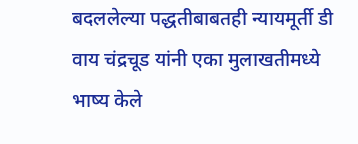बदललेल्या पद्धतीबाबतही न्यायमूर्ती डी वाय चंद्रचूड यांनी एका मुलाखतीमध्ये भाष्य केले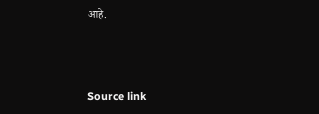आहे.



Source link